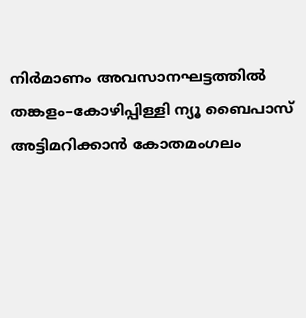നിർമാണം അവസാനഘട്ടത്തിൽ
തങ്കളം–കോഴിപ്പിള്ളി ന്യൂ ബൈപാസ് അട്ടിമറിക്കാൻ കോതമംഗലം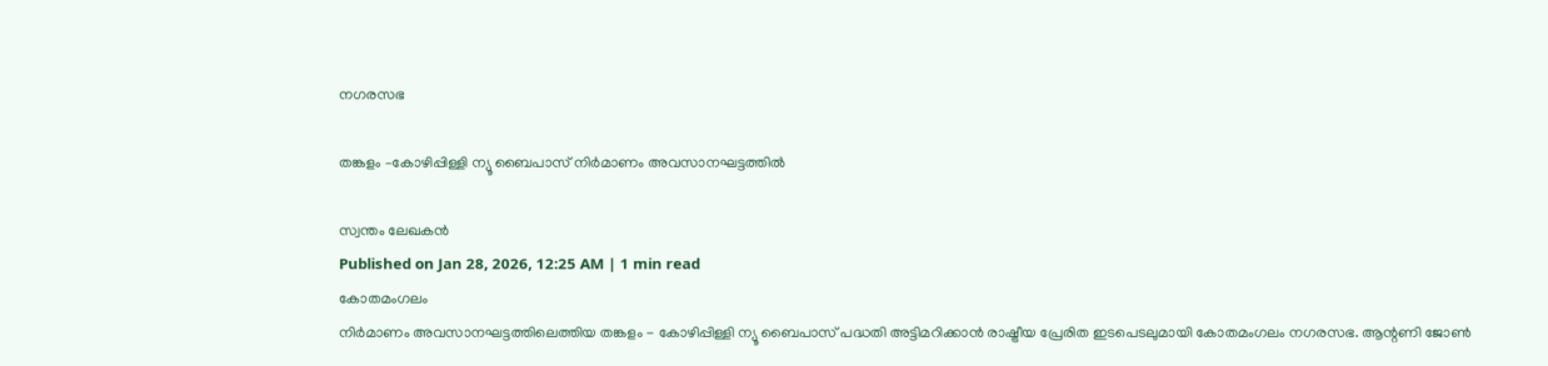നഗരസഭ

തങ്കളം –കോഴിപ്പിള്ളി ന്യൂ ബൈപാസ് നിർമാണം അവസാനഘട്ടത്തിൽ

സ്വന്തം ലേഖകൻ
Published on Jan 28, 2026, 12:25 AM | 1 min read
കോതമംഗലം
നിർമാണം അവസാനഘട്ടത്തിലെത്തിയ തങ്കളം - കോഴിപ്പിള്ളി ന്യൂ ബൈപാസ് പദ്ധതി അട്ടിമറിക്കാൻ രാഷ്ട്രീയ പ്രേരിത ഇടപെടലുമായി കോതമംഗലം നഗരസഭ. ആന്റണി ജോൺ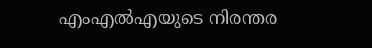എംഎൽഎയുടെ നിരന്തര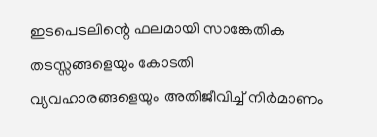ഇടപെടലിന്റെ ഫലമായി സാങ്കേതിക തടസ്സങ്ങളെയും കോടതി വ്യവഹാരങ്ങളെയും അതിജീവിച്ച് നിർമാണം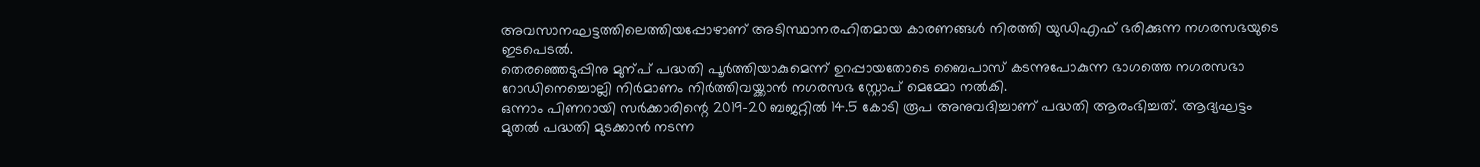അവസാനഘട്ടത്തിലെത്തിയപ്പോഴാണ് അടിസ്ഥാനരഹിതമായ കാരണങ്ങൾ നിരത്തി യുഡിഎഫ് ഭരിക്കുന്ന നഗരസഭയുടെ ഇടപെടൽ.
തെരഞ്ഞെടുപ്പിനു മുന്പ് പദ്ധതി പൂർത്തിയാകുമെന്ന് ഉറപ്പായതോടെ ബൈപാസ് കടന്നുപോകുന്ന ഭാഗത്തെ നഗരസഭാ റോഡിനെച്ചൊല്ലി നിർമാണം നിർത്തിവയ്ക്കാൻ നഗരസഭ സ്റ്റോപ് മെമ്മോ നൽകി.
ഒന്നാം പിണറായി സർക്കാരിന്റെ 2019–20 ബജറ്റിൽ 14.5 കോടി രൂപ അനുവദിച്ചാണ് പദ്ധതി ആരംഭിച്ചത്. ആദ്യഘട്ടം മുതൽ പദ്ധതി മുടക്കാൻ നടന്ന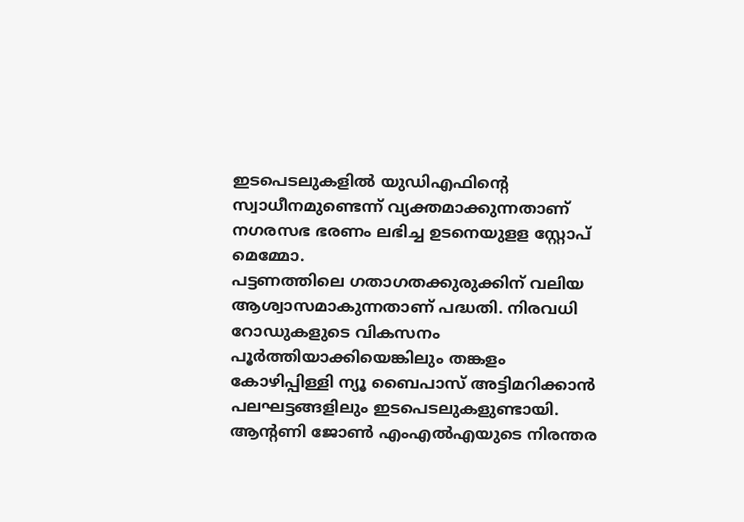ഇടപെടലുകളിൽ യുഡിഎഫിന്റെ സ്വാധീനമുണ്ടെന്ന് വ്യക്തമാക്കുന്നതാണ് നഗരസഭ ഭരണം ലഭിച്ച ഉടനെയുളള സ്റ്റോപ് മെമ്മോ.
പട്ടണത്തിലെ ഗതാഗതക്കുരുക്കിന് വലിയ ആശ്വാസമാകുന്നതാണ് പദ്ധതി. നിരവധി റോഡുകളുടെ വികസനം പൂർത്തിയാക്കിയെങ്കിലും തങ്കളം കോഴിപ്പിള്ളി ന്യൂ ബൈപാസ് അട്ടിമറിക്കാൻ പലഘട്ടങ്ങളിലും ഇടപെടലുകളുണ്ടായി. ആന്റണി ജോൺ എംഎൽഎയുടെ നിരന്തര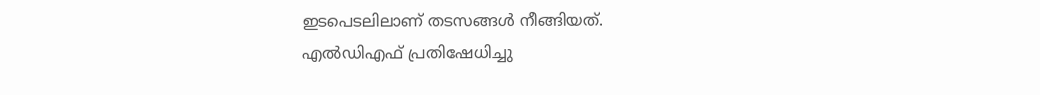ഇടപെടലിലാണ് തടസങ്ങൾ നീങ്ങിയത്.
എൽഡിഎഫ് പ്രതിഷേധിച്ചു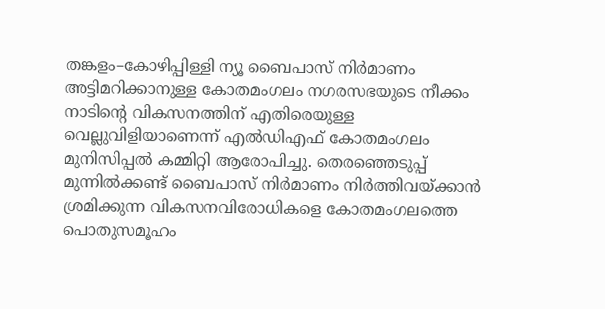തങ്കളം–കോഴിപ്പിള്ളി ന്യൂ ബൈപാസ് നിർമാണം അട്ടിമറിക്കാനുള്ള കോതമംഗലം നഗരസഭയുടെ നീക്കം നാടിന്റെ വികസനത്തിന് എതിരെയുള്ള വെല്ലുവിളിയാണെന്ന് എൽഡിഎഫ് കോതമംഗലം മുനിസിപ്പൽ കമ്മിറ്റി ആരോപിച്ചു. തെരഞ്ഞെടുപ്പ് മുന്നിൽക്കണ്ട് ബൈപാസ് നിർമാണം നിർത്തിവയ്ക്കാൻ ശ്രമിക്കുന്ന വികസനവിരോധികളെ കോതമംഗലത്തെ പൊതുസമൂഹം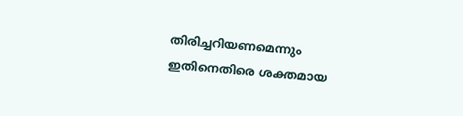തിരിച്ചറിയണമെന്നും ഇതിനെതിരെ ശക്തമായ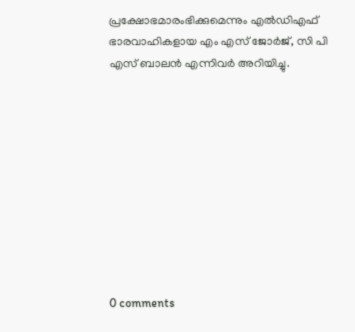പ്രക്ഷോഭമാരംഭിക്കുമെന്നും എൽഡിഎഫ് ഭാരവാഹികളായ എം എസ് ജോർജ്, സി പി എസ് ബാലൻ എന്നിവർ അറിയിച്ചു.










0 comments